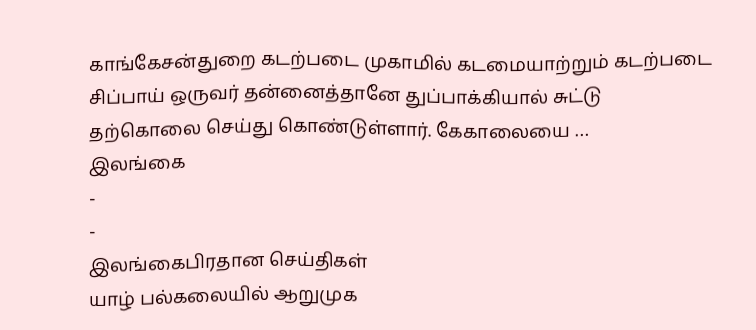காங்கேசன்துறை கடற்படை முகாமில் கடமையாற்றும் கடற்படை சிப்பாய் ஒருவர் தன்னைத்தானே துப்பாக்கியால் சுட்டு தற்கொலை செய்து கொண்டுள்ளார். கேகாலையை …
இலங்கை
-
-
இலங்கைபிரதான செய்திகள்
யாழ் பல்கலையில் ஆறுமுக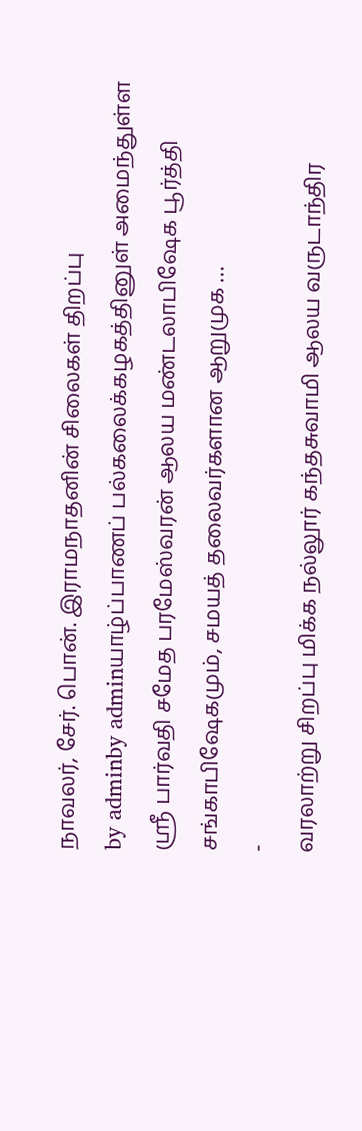நாவலர், சேர். பொன். இராமநாதனின் சிலைகள் திறப்பு
by adminby adminயாழ்ப்பாணப் பல்கலைக்கழகத்தினுள் அமைந்துள்ள ஶ்ரீ பார்வதி சமேத பரமேஸ்வரன் ஆலய மண்டலாபிஷேக பூர்த்தி சங்காபிஷேகமும், சமயத் தலைவர்களான ஆறுமுக …
-
வரலாற்று சிறப்பு மிக்க நல்லூர் கந்தசுவாமி ஆலய வருடாந்திர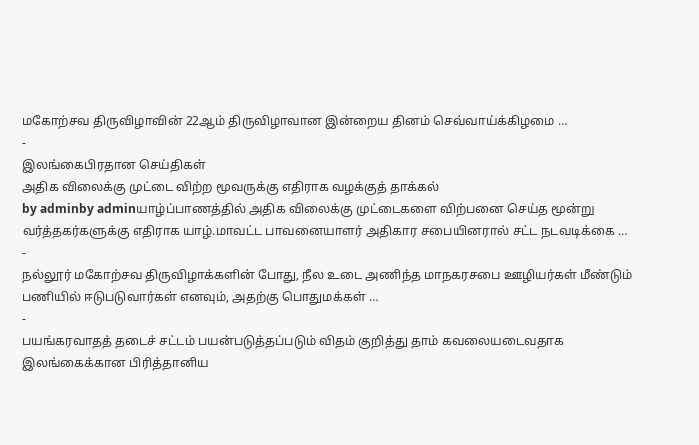மகோற்சவ திருவிழாவின் 22ஆம் திருவிழாவான இன்றைய தினம் செவ்வாய்க்கிழமை …
-
இலங்கைபிரதான செய்திகள்
அதிக விலைக்கு முட்டை விற்ற மூவருக்கு எதிராக வழக்குத் தாக்கல்
by adminby adminயாழ்ப்பாணத்தில் அதிக விலைக்கு முட்டைகளை விற்பனை செய்த மூன்று வர்த்தகர்களுக்கு எதிராக யாழ்.மாவட்ட பாவனையாளர் அதிகார சபையினரால் சட்ட நடவடிக்கை …
-
நல்லூர் மகோற்சவ திருவிழாக்களின் போது, நீல உடை அணிந்த மாநகரசபை ஊழியர்கள் மீண்டும் பணியில் ஈடுபடுவார்கள் எனவும், அதற்கு பொதுமக்கள் …
-
பயங்கரவாதத் தடைச் சட்டம் பயன்படுத்தப்படும் விதம் குறித்து தாம் கவலையடைவதாக இலங்கைக்கான பிரித்தானிய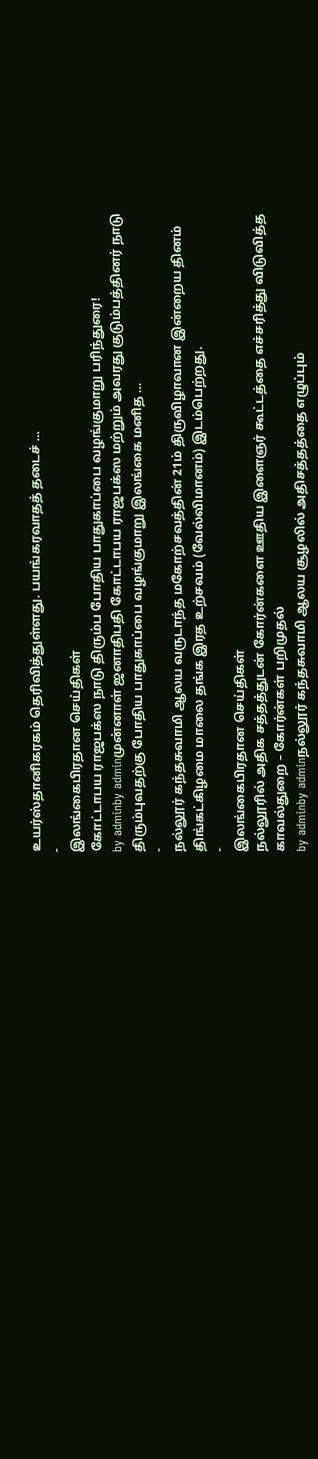உயர்ஸ்தானிகரகம் தெரிவித்துள்ளது. பயங்கரவாதத் தடைச் …
-
இலங்கைபிரதான செய்திகள்
கோட்டாபய ராஜபக்ஸ நாடு திரும்ப போதிய பாதுகாப்பை வழங்குமாறு பரிந்துரை!
by adminby adminமுன்னாள் ஜனாதிபதி கோட்டாபய ராஜபக்ஸ மற்றும் அவரது குடும்பத்தினர் நாடு திரும்புவதற்கு போதிய பாதுகாப்பை வழங்குமாறு இலங்கை மனித …
-
நல்லூர் கந்தசுவாமி ஆலய வருடாந்த மகோற்சவத்தின் 21ம் திருவிழாவான இன்றைய தினம் திங்கட்கிழமை மாலை தங்க இரத உற்சவம் (வேல்விமானம்) இடம்பெற்றது.
-
இலங்கைபிரதான செய்திகள்
நல்லூரில் அதிக சத்தத்துடன் கோர்ன்களை ஊதிய இளைஞர் கூட்டத்தை எச்சரித்து விடுவித்த காவல்துறை – கோர்ன்கள் பறிமுதல்
by adminby adminநல்லூர் கந்தசுவாமி ஆலய சூழலில் அதிசத்தத்தை எழுப்பும்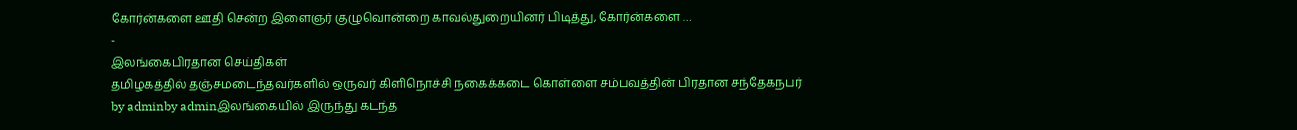கோர்ன்களை ஊதி சென்ற இளைஞர் குழுவொன்றை காவல்துறையினர் பிடித்து, கோர்ன்களை …
-
இலங்கைபிரதான செய்திகள்
தமிழகத்தில் தஞ்சமடைந்தவர்களில் ஒருவர் கிளிநொச்சி நகைக்கடை கொள்ளை சம்பவத்தின் பிரதான சந்தேகநபர்
by adminby adminஇலங்கையில் இருந்து கடந்த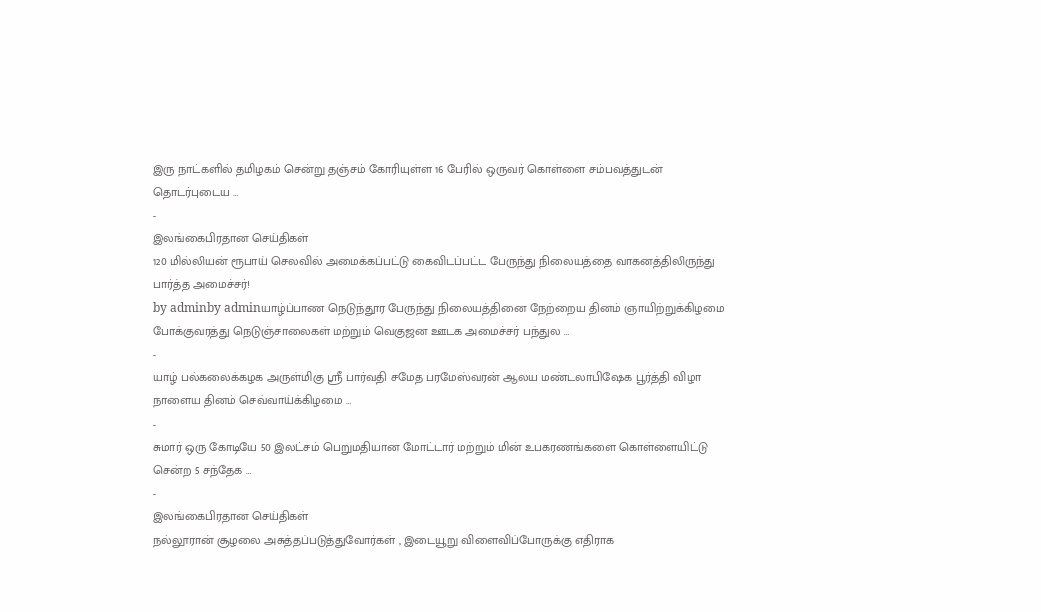இரு நாட்களில் தமிழகம் சென்று தஞ்சம் கோரியுள்ள 16 பேரில் ஒருவர் கொள்ளை சம்பவத்துடன் தொடர்புடைய …
-
இலங்கைபிரதான செய்திகள்
120 மில்லியன் ரூபாய் செலவில் அமைக்கப்பட்டு கைவிடப்பட்ட பேருந்து நிலையத்தை வாகனத்திலிருந்து பார்த்த அமைச்சர்!
by adminby adminயாழ்ப்பாண நெடுந்தூர பேருந்து நிலையத்தினை நேற்றைய தினம் ஞாயிற்றுக்கிழமை போக்குவரத்து நெடுஞ்சாலைகள் மற்றும் வெகுஜன ஊடக அமைச்சர் பந்துல …
-
யாழ் பல்கலைக்கழக அருள்மிகு ஸ்ரீ பார்வதி சமேத பரமேஸ்வரன் ஆலய மண்டலாபிஷேக பூர்த்தி விழா நாளைய தினம் செவ்வாய்க்கிழமை …
-
சுமார் ஒரு கோடியே 50 இலட்சம் பெறுமதியான மோட்டார் மற்றும் மின் உபகரணங்களை கொள்ளையிட்டு சென்ற 5 சந்தேக …
-
இலங்கைபிரதான செய்திகள்
நல்லூரான் சூழலை அசுத்தப்படுத்துவோர்கள் , இடையூறு விளைவிப்போருக்கு எதிராக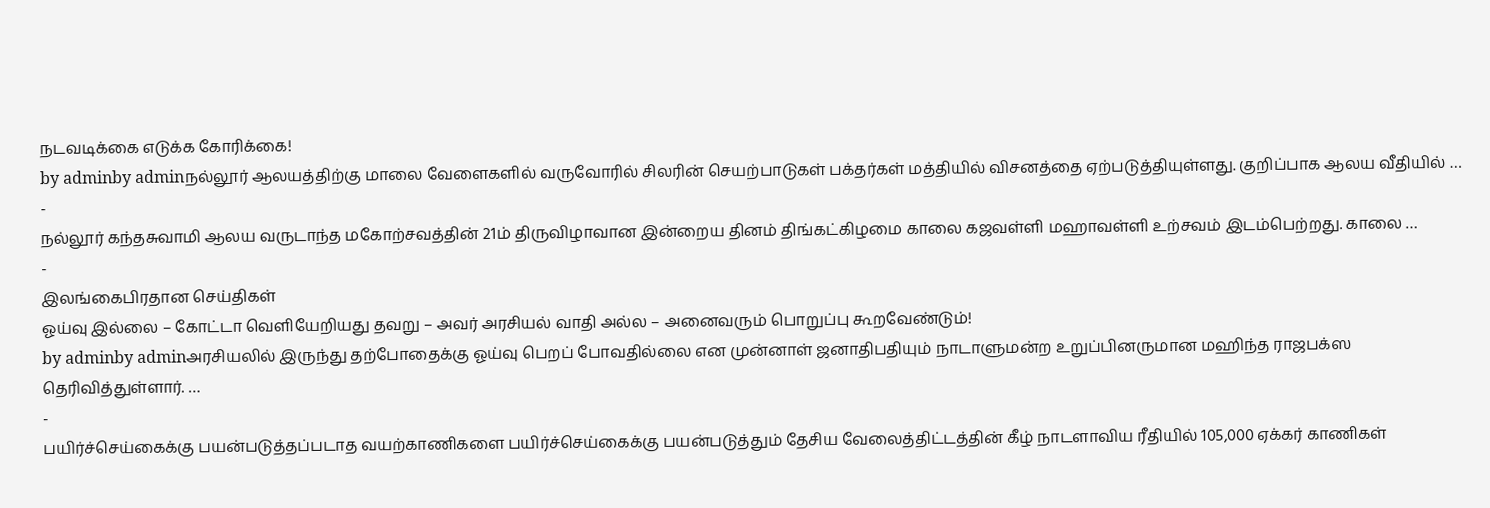நடவடிக்கை எடுக்க கோரிக்கை!
by adminby adminநல்லூர் ஆலயத்திற்கு மாலை வேளைகளில் வருவோரில் சிலரின் செயற்பாடுகள் பக்தர்கள் மத்தியில் விசனத்தை ஏற்படுத்தியுள்ளது. குறிப்பாக ஆலய வீதியில் …
-
நல்லூர் கந்தசுவாமி ஆலய வருடாந்த மகோற்சவத்தின் 21ம் திருவிழாவான இன்றைய தினம் திங்கட்கிழமை காலை கஜவள்ளி மஹாவள்ளி உற்சவம் இடம்பெற்றது. காலை …
-
இலங்கைபிரதான செய்திகள்
ஓய்வு இல்லை – கோட்டா வெளியேறியது தவறு – அவர் அரசியல் வாதி அல்ல – அனைவரும் பொறுப்பு கூறவேண்டும்!
by adminby adminஅரசியலில் இருந்து தற்போதைக்கு ஓய்வு பெறப் போவதில்லை என முன்னாள் ஜனாதிபதியும் நாடாளுமன்ற உறுப்பினருமான மஹிந்த ராஜபக்ஸ தெரிவித்துள்ளார். …
-
பயிர்ச்செய்கைக்கு பயன்படுத்தப்படாத வயற்காணிகளை பயிர்ச்செய்கைக்கு பயன்படுத்தும் தேசிய வேலைத்திட்டத்தின் கீழ் நாடளாவிய ரீதியில் 105,000 ஏக்கர் காணிகள்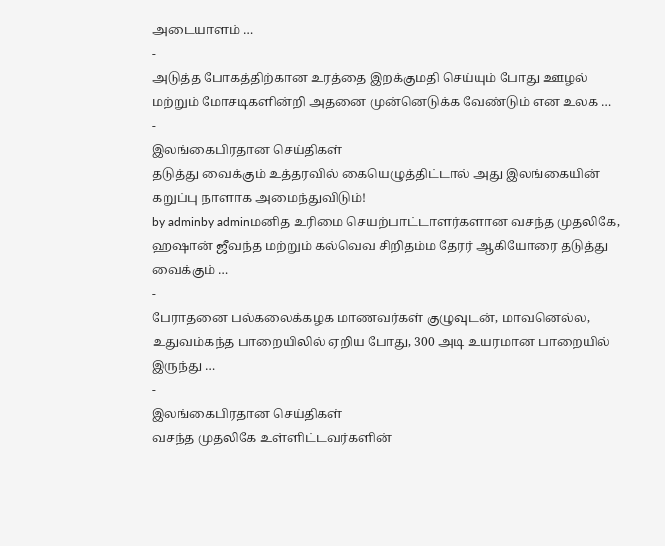அடையாளம் …
-
அடுத்த போகத்திற்கான உரத்தை இறக்குமதி செய்யும் போது ஊழல் மற்றும் மோசடிகளின்றி அதனை முன்னெடுக்க வேண்டும் என உலக …
-
இலங்கைபிரதான செய்திகள்
தடுத்து வைக்கும் உத்தரவில் கையெழுத்திட்டால் அது இலங்கையின் கறுப்பு நாளாக அமைந்துவிடும்!
by adminby adminமனித உரிமை செயற்பாட்டாளர்களான வசந்த முதலிகே, ஹஷான் ஜீவந்த மற்றும் கல்வெவ சிறிதம்ம தேரர் ஆகியோரை தடுத்து வைக்கும் …
-
பேராதனை பல்கலைக்கழக மாணவர்கள் குழுவுடன், மாவனெல்ல, உதுவம்கந்த பாறையிலில் ஏறிய போது, 300 அடி உயரமான பாறையில் இருந்து …
-
இலங்கைபிரதான செய்திகள்
வசந்த முதலிகே உள்ளிட்டவர்களின்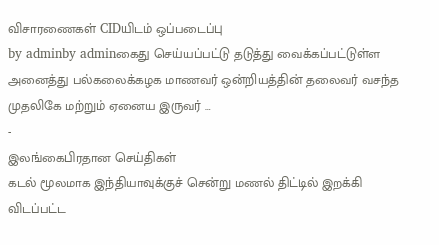விசாரணைகள் CIDயிடம் ஒப்படைப்பு
by adminby adminகைது செய்யப்பட்டு தடுத்து வைக்கப்பட்டுள்ள அனைத்து பல்கலைக்கழக மாணவர் ஒன்றியத்தின் தலைவர் வசந்த முதலிகே மற்றும் ஏனைய இருவர் …
-
இலங்கைபிரதான செய்திகள்
கடல் மூலமாக இந்தியாவுக்குச் சென்று மணல் திட்டில் இறக்கி விடப்பட்ட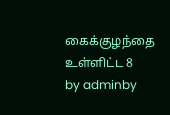கைக்குழந்தை உள்ளிட்ட 8
by adminby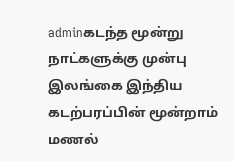adminகடந்த மூன்று நாட்களுக்கு முன்பு இலங்கை இந்திய கடற்பரப்பின் மூன்றாம் மணல்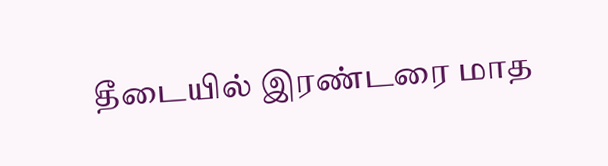தீடையில் இரண்டரை மாத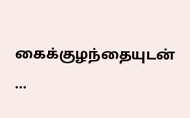கைக்குழந்தையுடன் …